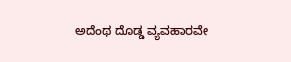ಅದೆಂಥ ದೊಡ್ಡ ವ್ಯವಹಾರವೇ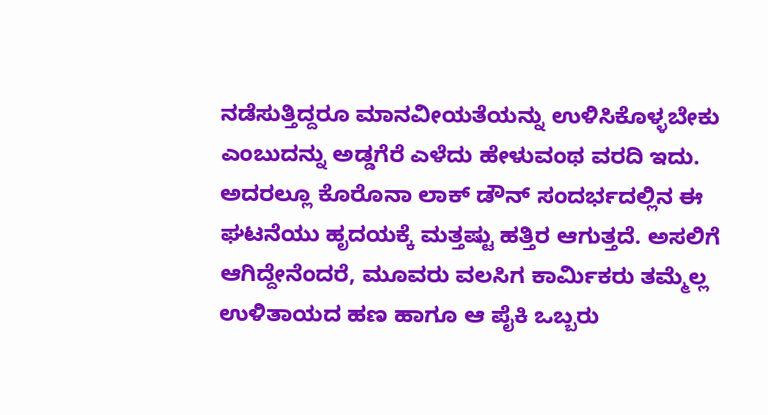ನಡೆಸುತ್ತಿದ್ದರೂ ಮಾನವೀಯತೆಯನ್ನು ಉಳಿಸಿಕೊಳ್ಳಬೇಕು ಎಂಬುದನ್ನು ಅಡ್ಡಗೆರೆ ಎಳೆದು ಹೇಳುವಂಥ ವರದಿ ಇದು. ಅದರಲ್ಲೂ ಕೊರೊನಾ ಲಾಕ್ ಡೌನ್ ಸಂದರ್ಭದಲ್ಲಿನ ಈ ಘಟನೆಯು ಹೃದಯಕ್ಕೆ ಮತ್ತಷ್ಟು ಹತ್ತಿರ ಆಗುತ್ತದೆ. ಅಸಲಿಗೆ ಆಗಿದ್ದೇನೆಂದರೆ, ಮೂವರು ವಲಸಿಗ ಕಾರ್ಮಿಕರು ತಮ್ಮೆಲ್ಲ ಉಳಿತಾಯದ ಹಣ ಹಾಗೂ ಆ ಪೈಕಿ ಒಬ್ಬರು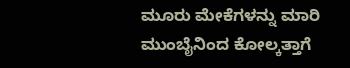ಮೂರು ಮೇಕೆಗಳನ್ನು ಮಾರಿ ಮುಂಬೈನಿಂದ ಕೋಲ್ಕತ್ತಾಗೆ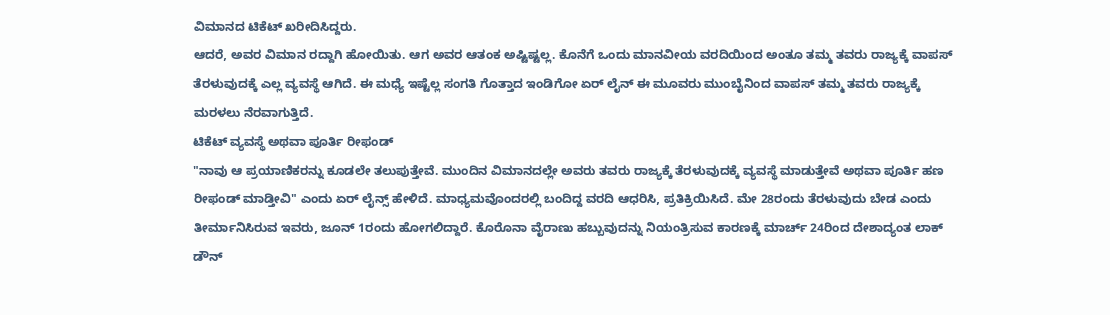ವಿಮಾನದ ಟಿಕೆಟ್ ಖರೀದಿಸಿದ್ದರು.
ಆದರೆ, ಅವರ ವಿಮಾನ ರದ್ದಾಗಿ ಹೋಯಿತು. ಆಗ ಅವರ ಆತಂಕ ಅಷ್ಟಿಷ್ಟಲ್ಲ. ಕೊನೆಗೆ ಒಂದು ಮಾನವೀಯ ವರದಿಯಿಂದ ಅಂತೂ ತಮ್ಮ ತವರು ರಾಜ್ಯಕ್ಕೆ ವಾಪಸ್ ತೆರಳುವುದಕ್ಕೆ ಎಲ್ಲ ವ್ಯವಸ್ಥೆ ಆಗಿದೆ. ಈ ಮಧ್ಯೆ ಇಷ್ಟೆಲ್ಲ ಸಂಗತಿ ಗೊತ್ತಾದ ಇಂಡಿಗೋ ಏರ್ ಲೈನ್ ಈ ಮೂವರು ಮುಂಬೈನಿಂದ ವಾಪಸ್ ತಮ್ಮ ತವರು ರಾಜ್ಯಕ್ಕೆ ಮರಳಲು ನೆರವಾಗುತ್ತಿದೆ.
ಟಿಕೆಟ್ ವ್ಯವಸ್ಥೆ ಅಥವಾ ಪೂರ್ತಿ ರೀಫಂಡ್
"ನಾವು ಆ ಪ್ರಯಾಣಿಕರನ್ನು ಕೂಡಲೇ ತಲುಪುತ್ತೇವೆ. ಮುಂದಿನ ವಿಮಾನದಲ್ಲೇ ಅವರು ತವರು ರಾಜ್ಯಕ್ಕೆ ತೆರಳುವುದಕ್ಕೆ ವ್ಯವಸ್ಥೆ ಮಾಡುತ್ತೇವೆ ಅಥವಾ ಪೂರ್ತಿ ಹಣ ರೀಫಂಡ್ ಮಾಡ್ತೀವಿ" ಎಂದು ಏರ್ ಲೈನ್ಸ್ ಹೇಳಿದೆ. ಮಾಧ್ಯಮವೊಂದರಲ್ಲಿ ಬಂದಿದ್ದ ವರದಿ ಆಧರಿಸಿ, ಪ್ರತಿಕ್ರಿಯಿಸಿದೆ. ಮೇ 28ರಂದು ತೆರಳುವುದು ಬೇಡ ಎಂದು ತೀರ್ಮಾನಿಸಿರುವ ಇವರು, ಜೂನ್ 1ರಂದು ಹೋಗಲಿದ್ದಾರೆ. ಕೊರೊನಾ ವೈರಾಣು ಹಬ್ಬುವುದನ್ನು ನಿಯಂತ್ರಿಸುವ ಕಾರಣಕ್ಕೆ ಮಾರ್ಚ್ 24ರಿಂದ ದೇಶಾದ್ಯಂತ ಲಾಕ್ ಡೌನ್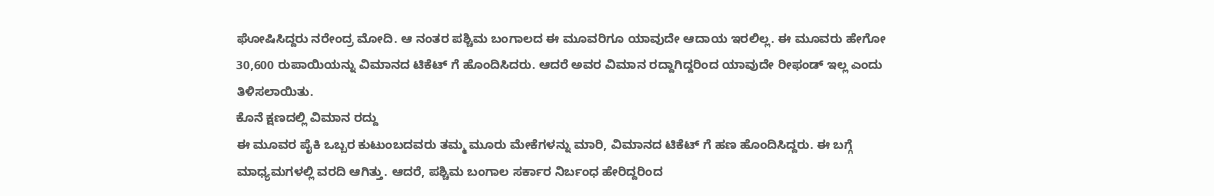ಘೋಷಿಸಿದ್ದರು ನರೇಂದ್ರ ಮೋದಿ. ಆ ನಂತರ ಪಶ್ಚಿಮ ಬಂಗಾಲದ ಈ ಮೂವರಿಗೂ ಯಾವುದೇ ಆದಾಯ ಇರಲಿಲ್ಲ. ಈ ಮೂವರು ಹೇಗೋ 30,600 ರುಪಾಯಿಯನ್ನು ವಿಮಾನದ ಟಿಕೆಟ್ ಗೆ ಹೊಂದಿಸಿದರು. ಆದರೆ ಅವರ ವಿಮಾನ ರದ್ದಾಗಿದ್ದರಿಂದ ಯಾವುದೇ ರೀಫಂಡ್ ಇಲ್ಲ ಎಂದು ತಿಳಿಸಲಾಯಿತು.
ಕೊನೆ ಕ್ಷಣದಲ್ಲಿ ವಿಮಾನ ರದ್ದು
ಈ ಮೂವರ ಪೈಕಿ ಒಬ್ಬರ ಕುಟುಂಬದವರು ತಮ್ಮ ಮೂರು ಮೇಕೆಗಳನ್ನು ಮಾರಿ, ವಿಮಾನದ ಟಿಕೆಟ್ ಗೆ ಹಣ ಹೊಂದಿಸಿದ್ದರು. ಈ ಬಗ್ಗೆ ಮಾಧ್ಯಮಗಳಲ್ಲಿ ವರದಿ ಆಗಿತ್ತು. ಆದರೆ, ಪಶ್ಚಿಮ ಬಂಗಾಲ ಸರ್ಕಾರ ನಿರ್ಬಂಧ ಹೇರಿದ್ದರಿಂದ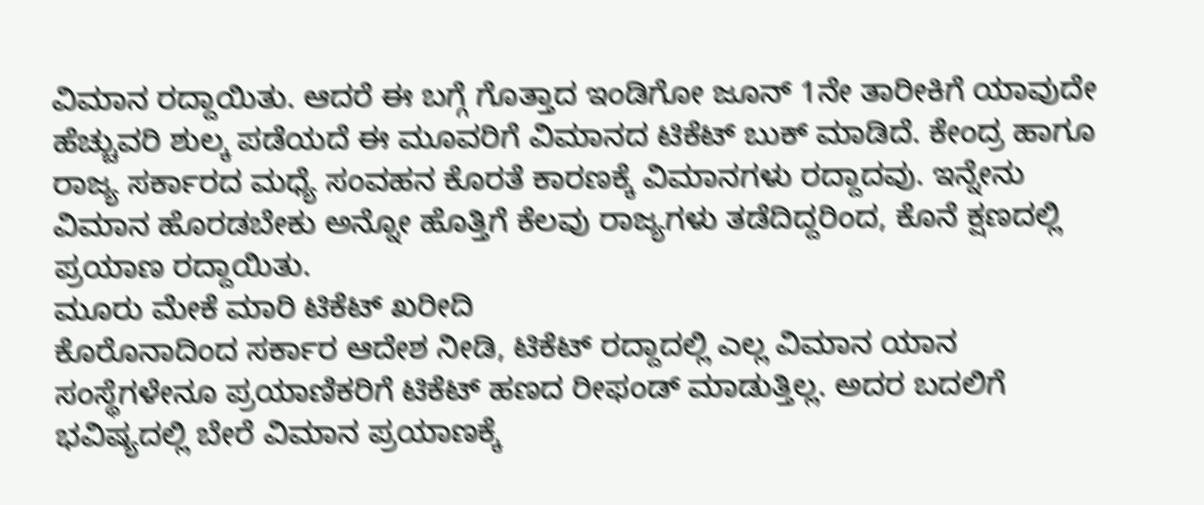ವಿಮಾನ ರದ್ದಾಯಿತು. ಆದರೆ ಈ ಬಗ್ಗೆ ಗೊತ್ತಾದ ಇಂಡಿಗೋ ಜೂನ್ 1ನೇ ತಾರೀಕಿಗೆ ಯಾವುದೇ ಹೆಚ್ಚುವರಿ ಶುಲ್ಕ ಪಡೆಯದೆ ಈ ಮೂವರಿಗೆ ವಿಮಾನದ ಟಿಕೆಟ್ ಬುಕ್ ಮಾಡಿದೆ. ಕೇಂದ್ರ ಹಾಗೂ ರಾಜ್ಯ ಸರ್ಕಾರದ ಮಧ್ಯೆ ಸಂವಹನ ಕೊರತೆ ಕಾರಣಕ್ಕೆ ವಿಮಾನಗಳು ರದ್ದಾದವು. ಇನ್ನೇನು ವಿಮಾನ ಹೊರಡಬೇಕು ಅನ್ನೋ ಹೊತ್ತಿಗೆ ಕೆಲವು ರಾಜ್ಯಗಳು ತಡೆದಿದ್ದರಿಂದ, ಕೊನೆ ಕ್ಷಣದಲ್ಲಿ ಪ್ರಯಾಣ ರದ್ದಾಯಿತು.
ಮೂರು ಮೇಕೆ ಮಾರಿ ಟಿಕೆಟ್ ಖರೀದಿ
ಕೊರೊನಾದಿಂದ ಸರ್ಕಾರ ಆದೇಶ ನೀಡಿ, ಟಿಕೆಟ್ ರದ್ದಾದಲ್ಲಿ ಎಲ್ಲ ವಿಮಾನ ಯಾನ ಸಂಸ್ಥೆಗಳೇನೂ ಪ್ರಯಾಣಿಕರಿಗೆ ಟಿಕೆಟ್ ಹಣದ ರೀಫಂಡ್ ಮಾಡುತ್ತಿಲ್ಲ. ಅದರ ಬದಲಿಗೆ ಭವಿಷ್ಯದಲ್ಲಿ ಬೇರೆ ವಿಮಾನ ಪ್ರಯಾಣಕ್ಕೆ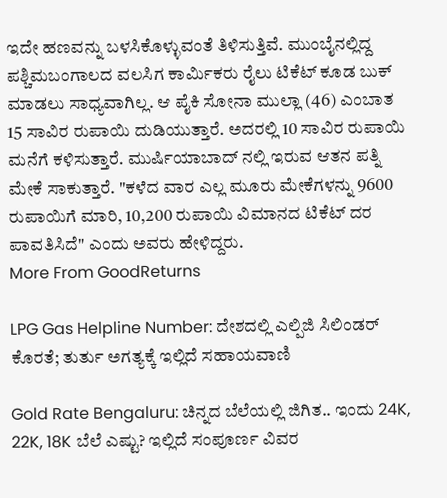ಇದೇ ಹಣವನ್ನು ಬಳಸಿಕೊಳ್ಳುವಂತೆ ತಿಳಿಸುತ್ತಿವೆ. ಮುಂಬೈನಲ್ಲಿದ್ದ ಪಶ್ಚಿಮಬಂಗಾಲದ ವಲಸಿಗ ಕಾರ್ಮಿಕರು ರೈಲು ಟಿಕೆಟ್ ಕೂಡ ಬುಕ್ ಮಾಡಲು ಸಾಧ್ಯವಾಗಿಲ್ಲ. ಆ ಪೈಕಿ ಸೋನಾ ಮುಲ್ಲಾ (46) ಎಂಬಾತ 15 ಸಾವಿರ ರುಪಾಯಿ ದುಡಿಯುತ್ತಾರೆ. ಅದರಲ್ಲಿ 10 ಸಾವಿರ ರುಪಾಯಿ ಮನೆಗೆ ಕಳಿಸುತ್ತಾರೆ. ಮುರ್ಷಿಯಾಬಾದ್ ನಲ್ಲಿ ಇರುವ ಆತನ ಪತ್ನಿ ಮೇಕೆ ಸಾಕುತ್ತಾರೆ. "ಕಳೆದ ವಾರ ಎಲ್ಲ ಮೂರು ಮೇಕೆಗಳನ್ನು 9600 ರುಪಾಯಿಗೆ ಮಾರಿ, 10,200 ರುಪಾಯಿ ವಿಮಾನದ ಟಿಕೆಟ್ ದರ ಪಾವತಿಸಿದೆ" ಎಂದು ಅವರು ಹೇಳಿದ್ದರು.
More From GoodReturns

LPG Gas Helpline Number: ದೇಶದಲ್ಲಿ ಎಲ್ಪಿಜಿ ಸಿಲಿಂಡರ್ ಕೊರತೆ; ತುರ್ತು ಅಗತ್ಯಕ್ಕೆ ಇಲ್ಲಿದೆ ಸಹಾಯವಾಣಿ

Gold Rate Bengaluru: ಚಿನ್ನದ ಬೆಲೆಯಲ್ಲಿ ಜಿಗಿತ.. ಇಂದು 24K, 22K, 18K ಬೆಲೆ ಎಷ್ಟು? ಇಲ್ಲಿದೆ ಸಂಪೂರ್ಣ ವಿವರ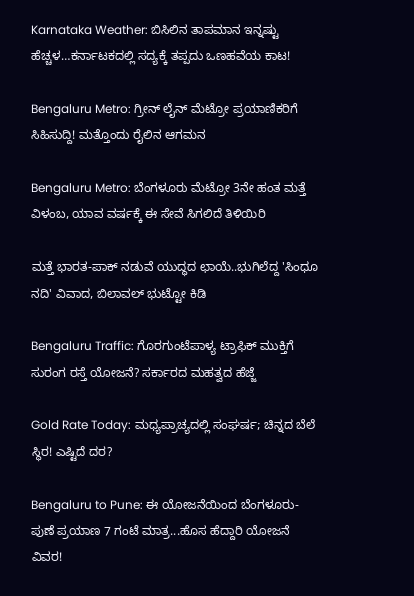Karnataka Weather: ಬಿಸಿಲಿನ ತಾಪಮಾನ ಇನ್ನಷ್ಟು ಹೆಚ್ಚಳ…ಕರ್ನಾಟಕದಲ್ಲಿ ಸದ್ಯಕ್ಕೆ ತಪ್ಪದು ಒಣಹವೆಯ ಕಾಟ!

Bengaluru Metro: ಗ್ರೀನ್ ಲೈನ್ ಮೆಟ್ರೋ ಪ್ರಯಾಣಿಕರಿಗೆ ಸಿಹಿಸುದ್ದಿ! ಮತ್ತೊಂದು ರೈಲಿನ ಆಗಮನ

Bengaluru Metro: ಬೆಂಗಳೂರು ಮೆಟ್ರೋ 3ನೇ ಹಂತ ಮತ್ತೆ ವಿಳಂಬ, ಯಾವ ವರ್ಷಕ್ಕೆ ಈ ಸೇವೆ ಸಿಗಲಿದೆ ತಿಳಿಯಿರಿ

ಮತ್ತೆ ಭಾರತ-ಪಾಕ್ ನಡುವೆ ಯುದ್ಧದ ಛಾಯೆ..ಭುಗಿಲೆದ್ದ 'ಸಿಂಧೂ ನದಿ' ವಿವಾದ, ಬಿಲಾವಲ್ ಭುಟ್ಟೋ ಕಿಡಿ

Bengaluru Traffic: ಗೊರಗುಂಟೆಪಾಳ್ಯ ಟ್ರಾಫಿಕ್ ಮುಕ್ತಿಗೆ ಸುರಂಗ ರಸ್ತೆ ಯೋಜನೆ? ಸರ್ಕಾರದ ಮಹತ್ವದ ಹೆಜ್ಜೆ

Gold Rate Today: ಮಧ್ಯಪ್ರಾಚ್ಯದಲ್ಲಿ ಸಂಘರ್ಷ; ಚಿನ್ನದ ಬೆಲೆ ಸ್ಥಿರ! ಎಷ್ಟಿದೆ ದರ?

Bengaluru to Pune: ಈ ಯೋಜನೆಯಿಂದ ಬೆಂಗಳೂರು-ಪುಣೆ ಪ್ರಯಾಣ 7 ಗಂಟೆ ಮಾತ್ರ...ಹೊಸ ಹೆದ್ದಾರಿ ಯೋಜನೆ ವಿವರ!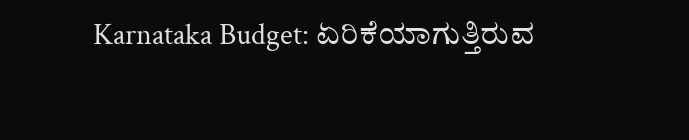Karnataka Budget: ಏರಿಕೆಯಾಗುತ್ತಿರುವ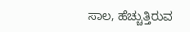ಸಾಲ, ಹೆಚ್ಚುತ್ತಿರುವ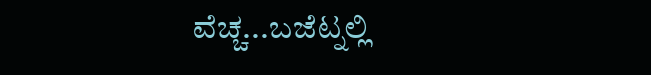ವೆಚ್ಚ...ಬಜೆಟ್ನಲ್ಲಿ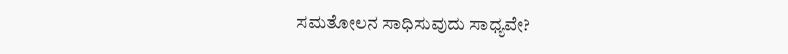ಸಮತೋಲನ ಸಾಧಿಸುವುದು ಸಾಧ್ಯವೇ?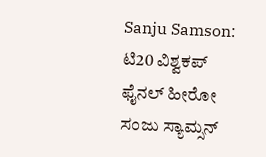Sanju Samson: ಟಿ20 ವಿಶ್ವಕಪ್ ಫೈನಲ್ ಹೀರೋ ಸಂಜು ಸ್ಯಾಮ್ಸನ್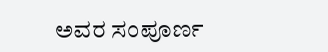ಅವರ ಸಂಪೂರ್ಣ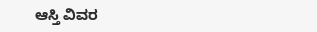ಆಸ್ತಿ ವಿವರ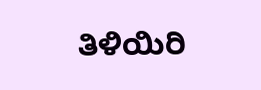ತಿಳಿಯಿರಿ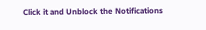Click it and Unblock the Notifications